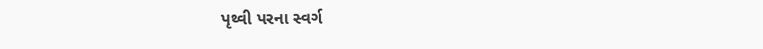પૃથ્વી પરના સ્વર્ગ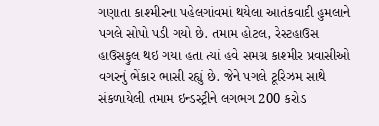ગણાતા કાશ્મીરના પહેલગાંવમાં થયેલા આતંકવાદી હુમલાને પગલે સોપો પડી ગયો છે. તમામ હોટલ, રેસ્ટહાઉસ હાઉસફુલ થઇ ગયા હતા ત્યાં હવે સમગ્ર કાશ્મીર પ્રવાસીઓ વગરનું ભેંકાર ભાસી રહ્યું છે. જેને પગલે ટૂરિઝમ સાથે સંકળાયેલી તમામ ઇન્ડસ્ટ્રીને લગભગ 200 કરોડ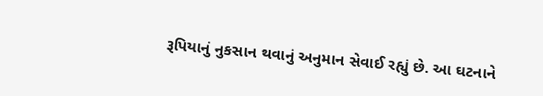રૂપિયાનું નુકસાન થવાનું અનુમાન સેવાઈ રહ્યું છે. આ ઘટનાને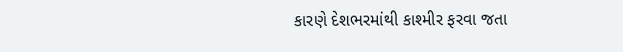કારણે દેશભરમાંથી કાશ્મીર ફરવા જતા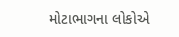મોટાભાગના લોકોએ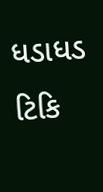ધડાધડ ટિકિ